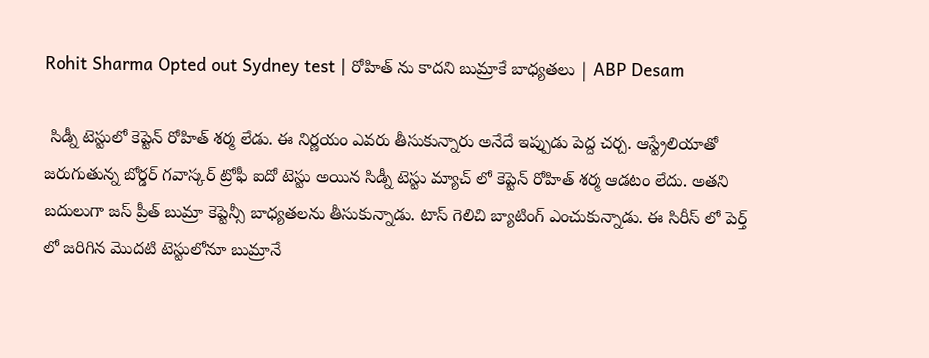Rohit Sharma Opted out Sydney test | రోహిత్ ను కాదని బుమ్రాకే బాధ్యతలు | ABP Desam

 సిడ్నీ టెస్టులో కెప్టెన్ రోహిత్ శర్మ లేడు. ఈ నిర్ణయం ఎవరు తీసుకున్నారు అనేదే ఇప్పుడు పెద్ద చర్చ. ఆస్ట్రేలియాతో జరుగుతున్న బోర్డర్ గవాస్కర్ ట్రోఫీ ఐదో టెస్టు అయిన సిడ్నీ టెస్టు మ్యాచ్ లో కెప్టెన్ రోహిత్ శర్మ ఆడటం లేదు. అతని బదులుగా జస్ ప్రీత్ బుమ్రా కెప్టెన్సీ బాధ్యతలను తీసుకున్నాడు. టాస్ గెలిచి బ్యాటింగ్ ఎంచుకున్నాడు. ఈ సిరీస్ లో పెర్త్ లో జరిగిన మొదటి టెస్టులోనూ బుమ్రానే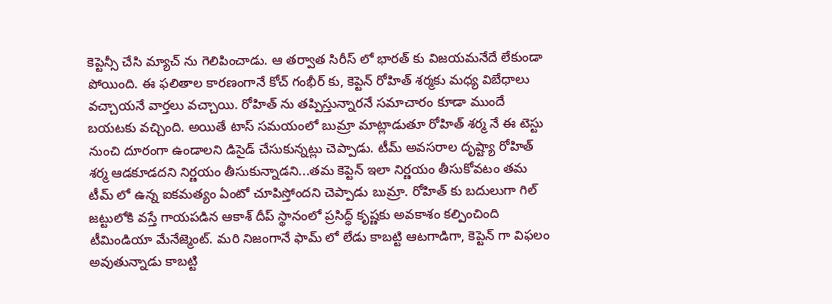కెప్టెన్సీ చేసి మ్యాచ్ ను గెలిపించాడు. ఆ తర్వాత సిరీస్ లో భారత్ కు విజయమనేదే లేకుండా పోయింది. ఈ ఫలితాల కారణంగానే కోచ్ గంభీర్ కు, కెప్టెన్ రోహిత్ శర్మకు మధ్య విబేధాలు వచ్చాయనే వార్తలు వచ్చాయి. రోహిత్ ను తప్పిస్తున్నారనే సమాచారం కూడా ముందే బయటకు వచ్చింది. అయితే టాస్ సమయంలో బుమ్రా మాట్లాడుతూ రోహిత్ శర్మ నే ఈ టెస్టు నుంచి దూరంగా ఉండాలని డిసైడ్ చేసుకున్నట్లు చెప్పాడు. టీమ్ అవసరాల దృష్ట్యా రోహిత్ శర్మ ఆడకూడదని నిర్ణయం తీసుకున్నాడని...తమ కెప్టెన్ ఇలా నిర్ణయం తీసుకోవటం తమ టీమ్ లో ఉన్న ఐకమత్యం ఏంటో చూపిస్తోందని చెప్పాడు బుమ్రా. రోహిత్ కు బదులుగా గిల్ జట్టులోకి వస్తే గాయపడిన ఆకాశ్ దీప్ స్థానంలో ప్రసిద్ధ్ కృష్ణకు అవకాశం కల్పించింది టీమిండియా మేనేజ్మెంట్. మరి నిజంగానే ఫామ్ లో లేడు కాబట్టి ఆటగాడిగా, కెప్టెన్ గా విఫలం అవుతున్నాడు కాబట్టి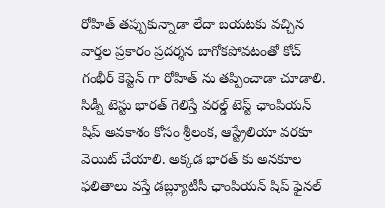రోహిత్ తప్పుకున్నాడా లేదా బయటకు వచ్చిన వార్తల ప్రకారం ప్రదర్శన బాగోకపోవటంతో కోచ్ గంభీర్ కెప్టెన్ గా రోహిత్ ను తప్పించాడా చూడాలి. సిడ్నీ టెస్టు భారత్ గెలిస్తే వరల్డ్ టెస్ట్ ఛాంపియన్ షిప్ అవకాశం కోసం శ్రీలంక, ఆస్ట్రేలియా వరకూ వెయిట్ చేయాలి. అక్కడ భారత్ కు అనకూల ఫలితాలు వస్తే డబ్ల్యూటీసీ ఛాంపియన్ షిప్ ఫైనల్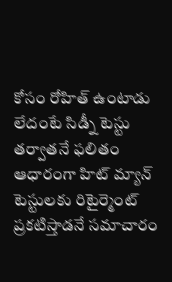కోసం రోహిత్ ఉంటాడు లేదంటే సిడ్నీ టెస్టు తర్వాతనే ఫలితం ఆధారంగా హిట్ మ్యాన్ టెస్టులకు రిటైర్మెంట్ ప్రకటిస్తాడనే సమాచారం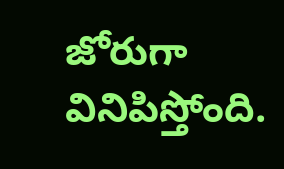జోరుగా వినిపిస్తోంది.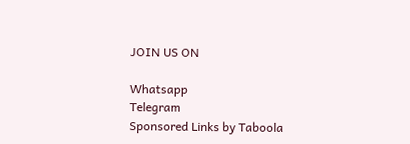JOIN US ON

Whatsapp
Telegram
Sponsored Links by Taboola